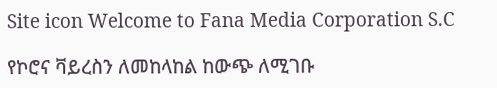Site icon Welcome to Fana Media Corporation S.C

የኮሮና ቫይረስን ለመከላከል ከውጭ ለሚገቡ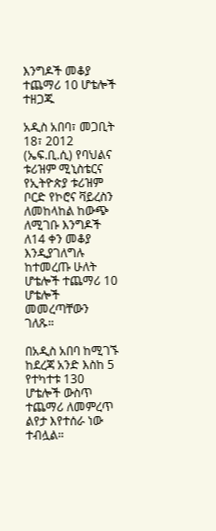እንግዶች መቆያ ተጨማሪ 10 ሆቴሎች ተዘጋጁ

አዲስ አበባ፣ መጋቢት 18፣ 2012 (ኤፍ.ቢ.ሲ) የባህልና ቱሪዝም ሚኒስቴርና የኢትዮጵያ ቱሪዝም ቦርድ የኮሮና ቫይረስን ለመከላከል ከውጭ ለሚገቡ እንግዶች ለ14 ቀን መቆያ እንዲያገለግሉ ከተመረጡ ሁለት ሆቴሎች ተጨማሪ 10 ሆቴሎች መመረጣቸውን ገለጹ።

በአዲስ አበባ ከሚገኙ ከደረጃ አንድ እስከ 5 የተካተቱ 130 ሆቴሎች ውስጥ ተጨማሪ ለመምረጥ ልየታ እየተሰራ ነው ተብሏል።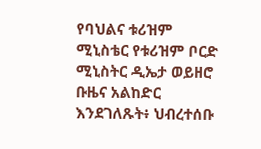የባህልና ቱሪዝም ሚኒስቴር የቱሪዝም ቦርድ ሚኒስትር ዲኤታ ወይዘሮ ቡዜና አልከድር እንደገለጹት፥ ህብረተሰቡ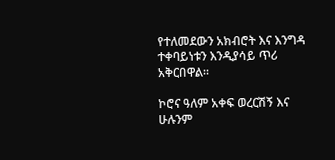የተለመደውን አክብሮት እና እንግዳ ተቀባይነቱን እንዲያሳይ ጥሪ አቅርበዋል።

ኮሮና ዓለም አቀፍ ወረርሽኝ እና ሁሉንም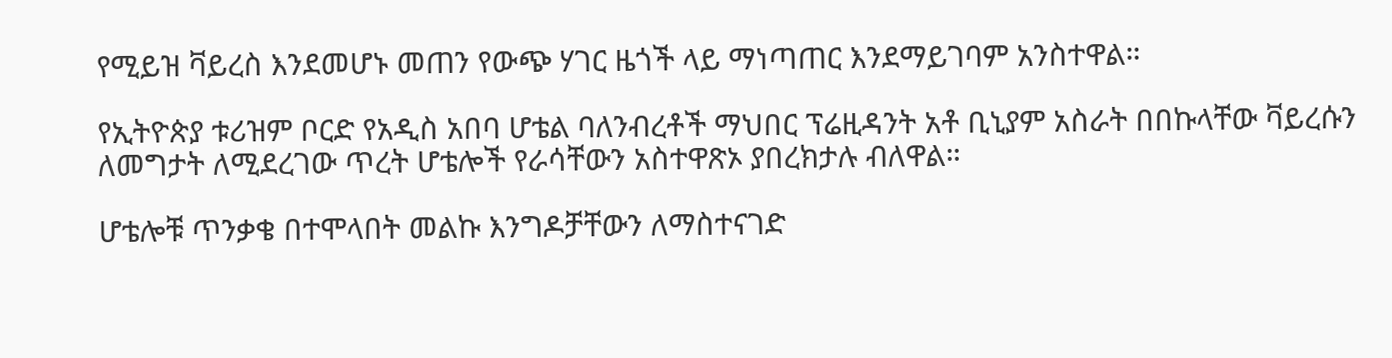የሚይዝ ቫይረስ እንደመሆኑ መጠን የውጭ ሃገር ዜጎች ላይ ማነጣጠር እንደማይገባም አንስተዋል።

የኢትዮጵያ ቱሪዝም ቦርድ የአዲስ አበባ ሆቴል ባለንብረቶች ማህበር ፕሬዚዳንት አቶ ቢኒያም አስራት በበኩላቸው ቫይረሱን ለመግታት ለሚደረገው ጥረት ሆቴሎች የራሳቸውን አስተዋጽኦ ያበረክታሉ ብለዋል።

ሆቴሎቹ ጥንቃቄ በተሞላበት መልኩ እንግዶቻቸውን ለማስተናገድ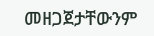መዘጋጀታቸውንም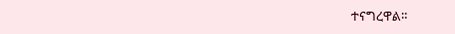ተናግረዋል።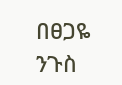በፀጋዬ ንጉስ